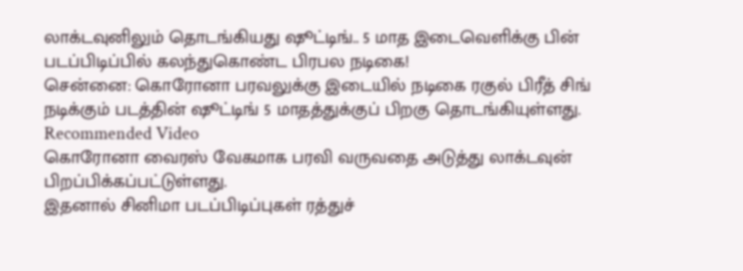லாக்டவுனிலும் தொடங்கியது ஷூட்டிங்.. 5 மாத இடைவெளிக்கு பின் படப்பிடிப்பில் கலந்துகொண்ட பிரபல நடிகை!
சென்னை: கொரோனா பரவலுக்கு இடையில் நடிகை ரகுல் பிரீத் சிங் நடிக்கும் படத்தின் ஷூட்டிங் 5 மாதத்துக்குப் பிறகு தொடங்கியுள்ளது.
Recommended Video
கொரோனா வைரஸ் வேகமாக பரவி வருவதை அடுத்து லாக்டவுன் பிறப்பிக்கப்பட்டுள்ளது.
இதனால் சினிமா படப்பிடிப்புகள் ரத்துச்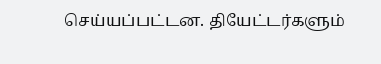செய்யப்பட்டன. தியேட்டர்களும்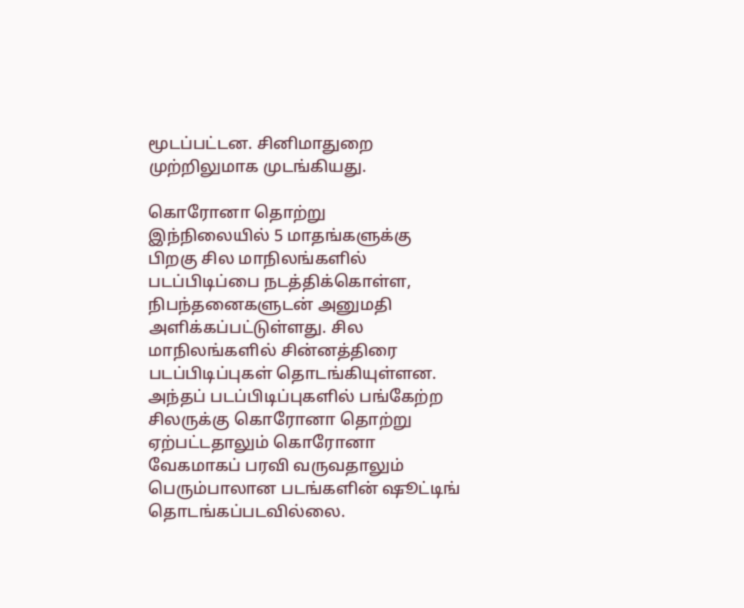மூடப்பட்டன. சினிமாதுறை முற்றிலுமாக முடங்கியது.

கொரோனா தொற்று
இந்நிலையில் 5 மாதங்களுக்கு பிறகு சில மாநிலங்களில் படப்பிடிப்பை நடத்திக்கொள்ள, நிபந்தனைகளுடன் அனுமதி அளிக்கப்பட்டுள்ளது. சில மாநிலங்களில் சின்னத்திரை படப்பிடிப்புகள் தொடங்கியுள்ளன. அந்தப் படப்பிடிப்புகளில் பங்கேற்ற சிலருக்கு கொரோனா தொற்று ஏற்பட்டதாலும் கொரோனா வேகமாகப் பரவி வருவதாலும் பெரும்பாலான படங்களின் ஷூட்டிங் தொடங்கப்படவில்லை.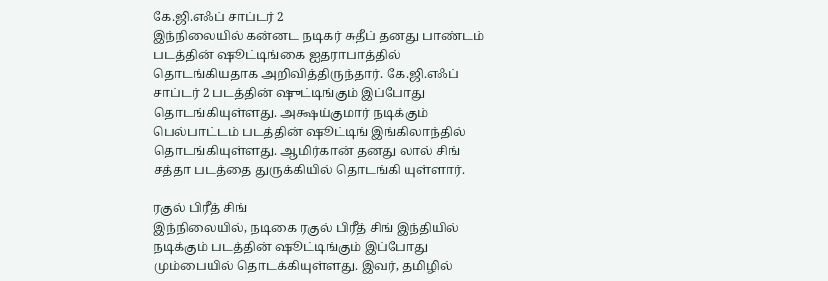கே.ஜி.எஃப் சாப்டர் 2
இந்நிலையில் கன்னட நடிகர் சுதீப் தனது பாண்டம் படத்தின் ஷூட்டிங்கை ஐதராபாத்தில் தொடங்கியதாக அறிவித்திருந்தார். கே.ஜி.எஃப் சாப்டர் 2 படத்தின் ஷுட்டிங்கும் இப்போது தொடங்கியுள்ளது. அக்ஷய்குமார் நடிக்கும் பெல்பாட்டம் படத்தின் ஷூட்டிங் இங்கிலாந்தில் தொடங்கியுள்ளது. ஆமிர்கான் தனது லால் சிங் சத்தா படத்தை துருக்கியில் தொடங்கி யுள்ளார்.

ரகுல் பிரீத் சிங்
இந்நிலையில், நடிகை ரகுல் பிரீத் சிங் இந்தியில் நடிக்கும் படத்தின் ஷூட்டிங்கும் இப்போது மும்பையில் தொடக்கியுள்ளது. இவர், தமிழில்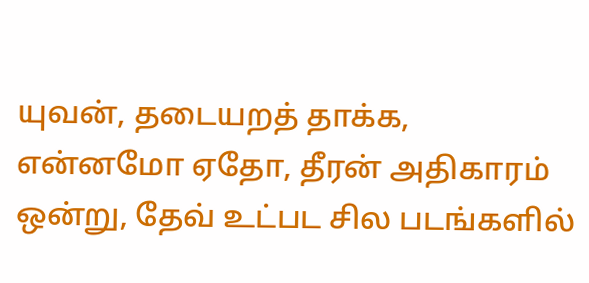யுவன், தடையறத் தாக்க, என்னமோ ஏதோ, தீரன் அதிகாரம் ஒன்று, தேவ் உட்பட சில படங்களில்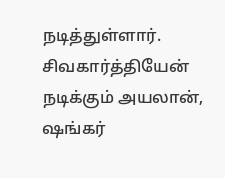நடித்துள்ளார். சிவகார்த்தியேன் நடிக்கும் அயலான், ஷங்கர்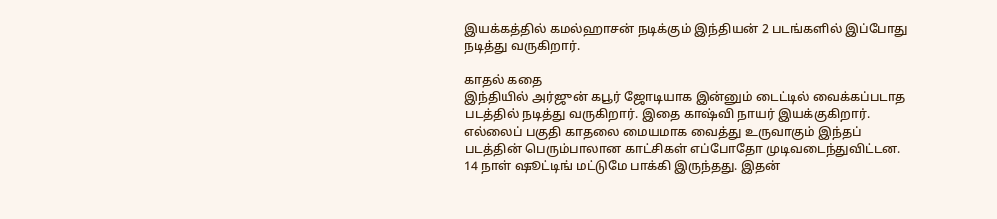இயக்கத்தில் கமல்ஹாசன் நடிக்கும் இந்தியன் 2 படங்களில் இப்போது நடித்து வருகிறார்.

காதல் கதை
இந்தியில் அர்ஜுன் கபூர் ஜோடியாக இன்னும் டைட்டில் வைக்கப்படாத படத்தில் நடித்து வருகிறார். இதை காஷ்வி நாயர் இயக்குகிறார். எல்லைப் பகுதி காதலை மையமாக வைத்து உருவாகும் இந்தப் படத்தின் பெரும்பாலான காட்சிகள் எப்போதோ முடிவடைந்துவிட்டன. 14 நாள் ஷூட்டிங் மட்டுமே பாக்கி இருந்தது. இதன்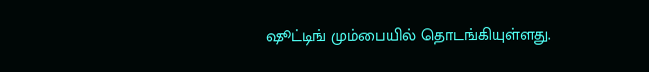ஷூட்டிங் மும்பையில் தொடங்கியுள்ளது.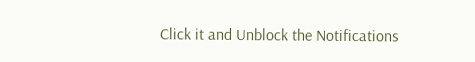Click it and Unblock the Notifications